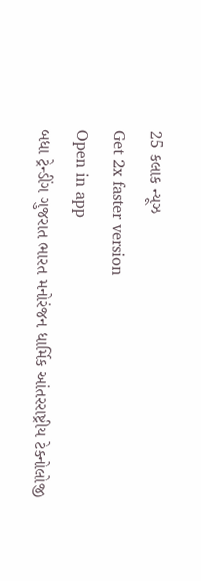25 કલાક ન્યૂઝ
Get 2x faster version
Open in app
બધા ટ્રેન્ડીંગ ગુજરાત ભારત મનોરંજન ધાર્મિક આંતરરાષ્ટ્રીય ટેક્નોલોજી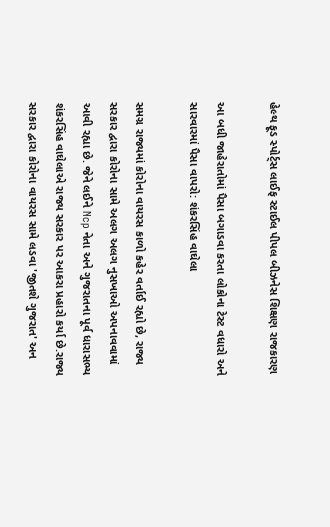હેલ્થ ફૂડ સ્પોર્ટ્સ લાઈફ સ્ટાઈલ પીપલ બીઝનેસ શિક્ષણ રાજકારણ

આ બધી જાહેરાતોમાં પૈસા બગાડવા કરતા લોકોના ટેસ્ટ વધારો અને સારવારમાં પૈસા વાપરો: શંકરસિંહ વાઘેલા

સમગ્ર રાજ્યમાં કોરોના વાયરસ કાળો કહેર વર્તાઈ રહ્યો છે, રાજ્ય સરકાર દ્વારા કોરોના સામે અલગ અલગ નુસખાઓ અપનાવવામાં આવી રહ્યા છે. જેને લઈને Ncp નેતા અને ગુજરાતના પૂર્વ ધારાસભ્ય શંકરસિંહ વાઘેલાએ રાજ્ય સરકાર પર આકરા પ્રહારો કર્યા છે.રાજ્ય સરકાર દ્વારા કોરોના વાયરસ સામે લડવા 'જીતશે ગુજરાત' અન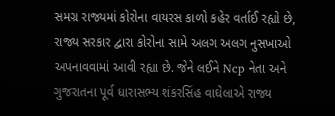સમગ્ર રાજ્યમાં કોરોના વાયરસ કાળો કહેર વર્તાઈ રહ્યો છે, રાજ્ય સરકાર દ્વારા કોરોના સામે અલગ અલગ નુસખાઓ અપનાવવામાં આવી રહ્યા છે. જેને લઈને Ncp નેતા અને ગુજરાતના પૂર્વ ધારાસભ્ય શંકરસિંહ વાઘેલાએ રાજ્ય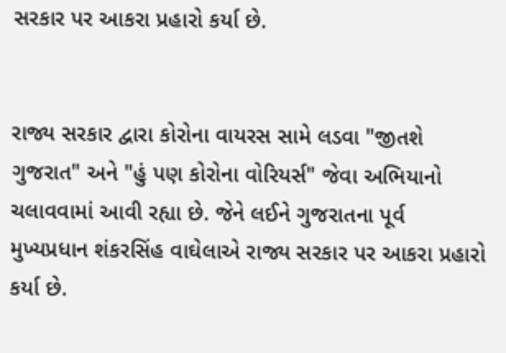સરકાર પર આકરા પ્રહારો કર્યા છે.


રાજ્ય સરકાર દ્વારા કોરોના વાયરસ સામે લડવા "જીતશે ગુજરાત" અને "હું પણ કોરોના વોરિયર્સ" જેવા અભિયાનો ચલાવવામાં આવી રહ્યા છે. જેને લઈને ગુજરાતના પૂર્વ મુખ્યપ્રધાન શંકરસિંહ વાઘેલાએ રાજ્ય સરકાર પર આકરા પ્રહારો કર્યા છે.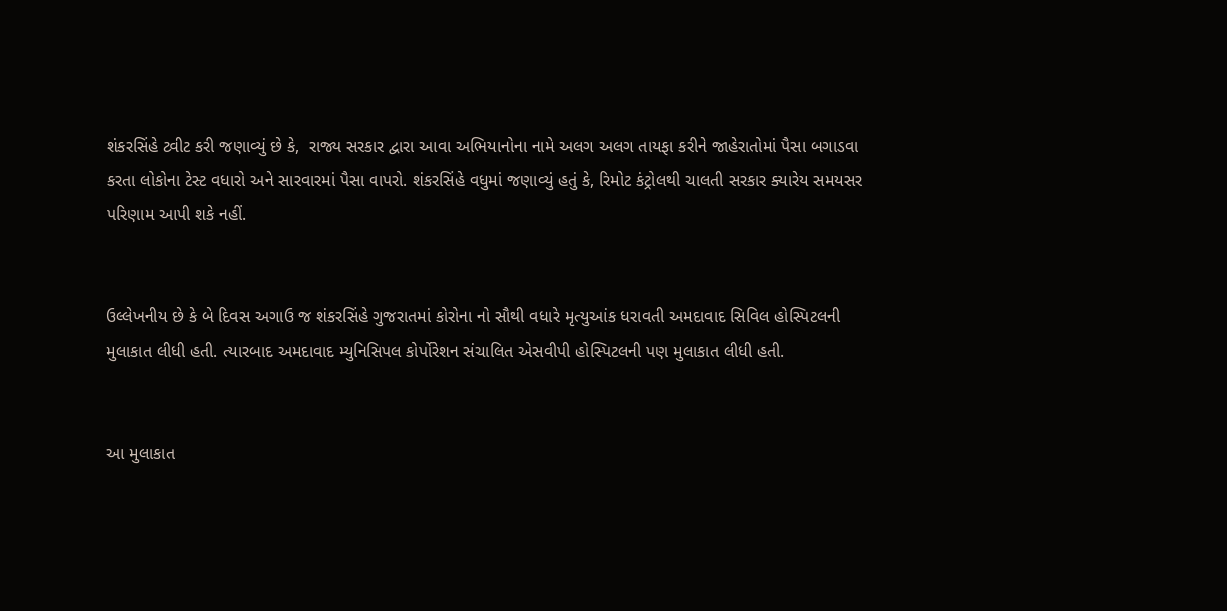શંકરસિંહે ટ્વીટ કરી જણાવ્યું છે કે,  રાજ્ય સરકાર દ્વારા આવા અભિયાનોના નામે અલગ અલગ તાયફા કરીને જાહેરાતોમાં પૈસા બગાડવા કરતા લોકોના ટેસ્ટ વધારો અને સારવારમાં પૈસા વાપરો. શંકરસિંહે વધુમાં જણાવ્યું હતું કે, રિમોટ કંટ્રોલથી ચાલતી સરકાર ક્યારેય સમયસર પરિણામ આપી શકે નહીં.


ઉલ્લેખનીય છે કે બે દિવસ અગાઉ જ શંકરસિંહે ગુજરાતમાં કોરોના નો સૌથી વધારે મૃત્યુઆંક ધરાવતી અમદાવાદ સિવિલ હોસ્પિટલની મુલાકાત લીધી હતી. ત્યારબાદ અમદાવાદ મ્યુનિસિપલ કોર્પોરેશન સંચાલિત એસવીપી હોસ્પિટલની પણ મુલાકાત લીધી હતી.


આ મુલાકાત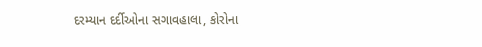દરમ્યાન દર્દીઓના સગાવહાલા, કોરોના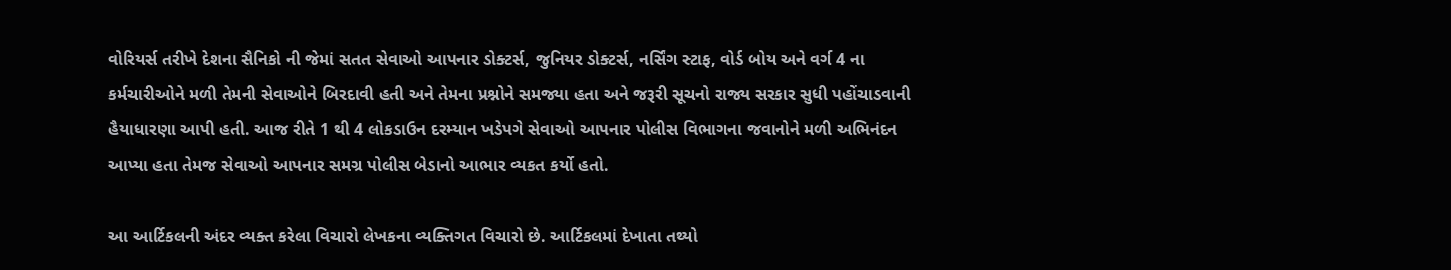વોરિયર્સ તરીખે દેશના સૈનિકો ની જેમાં સતત સેવાઓ આપનાર ડોક્ટર્સ, જુનિયર ડોક્ટર્સ, નર્સિંગ સ્ટાફ, વોર્ડ બોય અને વર્ગ 4 ના કર્મચારીઓને મળી તેમની સેવાઓને બિરદાવી હતી અને તેમના પ્રશ્નોને સમજ્યા હતા અને જરૂરી સૂચનો રાજ્ય સરકાર સુધી પહોંચાડવાની  હૈયાધારણા આપી હતી. આજ રીતે 1 થી 4 લોકડાઉન દરમ્યાન ખડેપગે સેવાઓ આપનાર પોલીસ વિભાગના જવાનોને મળી અભિનંદન આપ્યા હતા તેમજ સેવાઓ આપનાર સમગ્ર પોલીસ બેડાનો આભાર વ્યકત કર્યો હતો.

આ આર્ટિકલની અંદર વ્યક્ત કરેલા વિચારો લેખકના વ્યક્તિગત વિચારો છે. આર્ટિકલમાં દેખાતા તથ્યો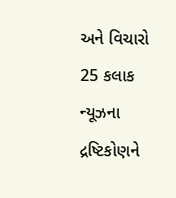અને વિચારો 25 કલાક ન્યૂઝના દ્રષ્ટિકોણને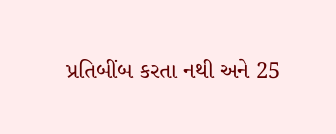પ્રતિબીંબ કરતા નથી અને 25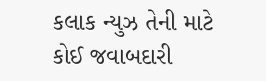કલાક ન્યુઝ તેની માટે કોઈ જવાબદારી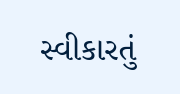સ્વીકારતું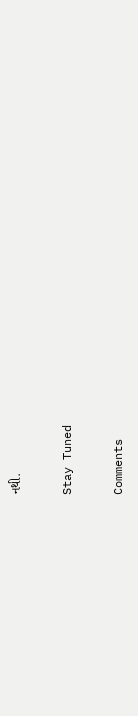નથી.

Stay Tuned

Comments